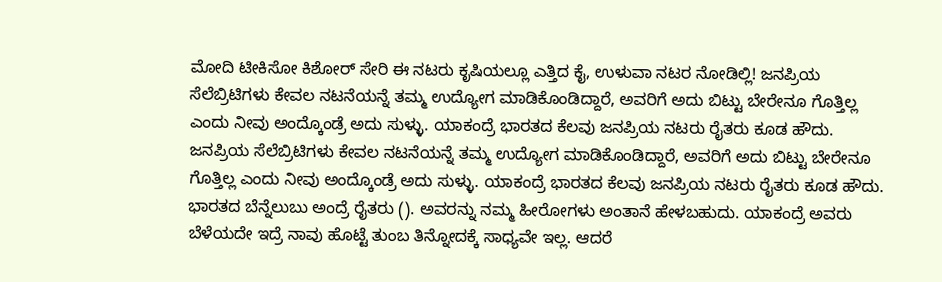ಮೋದಿ ಟೀಕಿಸೋ ಕಿಶೋರ್ ಸೇರಿ ಈ ನಟರು ಕೃಷಿಯಲ್ಲೂ ಎತ್ತಿದ ಕೈ, ಉಳುವಾ ನಟರ ನೋಡಿಲ್ಲಿ! ಜನಪ್ರಿಯ ಸೆಲೆಬ್ರಿಟಿಗಳು ಕೇವಲ ನಟನೆಯನ್ನೆ ತಮ್ಮ ಉದ್ಯೋಗ ಮಾಡಿಕೊಂಡಿದ್ದಾರೆ, ಅವರಿಗೆ ಅದು ಬಿಟ್ಟು ಬೇರೇನೂ ಗೊತ್ತಿಲ್ಲ ಎಂದು ನೀವು ಅಂದ್ಕೊಂಡ್ರೆ ಅದು ಸುಳ್ಳು. ಯಾಕಂದ್ರೆ ಭಾರತದ ಕೆಲವು ಜನಪ್ರಿಯ ನಟರು ರೈತರು ಕೂಡ ಹೌದು. ಜನಪ್ರಿಯ ಸೆಲೆಬ್ರಿಟಿಗಳು ಕೇವಲ ನಟನೆಯನ್ನೆ ತಮ್ಮ ಉದ್ಯೋಗ ಮಾಡಿಕೊಂಡಿದ್ದಾರೆ, ಅವರಿಗೆ ಅದು ಬಿಟ್ಟು ಬೇರೇನೂ ಗೊತ್ತಿಲ್ಲ ಎಂದು ನೀವು ಅಂದ್ಕೊಂಡ್ರೆ ಅದು ಸುಳ್ಳು. ಯಾಕಂದ್ರೆ ಭಾರತದ ಕೆಲವು ಜನಪ್ರಿಯ ನಟರು ರೈತರು ಕೂಡ ಹೌದು. ಭಾರತದ ಬೆನ್ನೆಲುಬು ಅಂದ್ರೆ ರೈತರು (). ಅವರನ್ನು ನಮ್ಮ ಹೀರೋಗಳು ಅಂತಾನೆ ಹೇಳಬಹುದು. ಯಾಕಂದ್ರೆ ಅವರು ಬೆಳೆಯದೇ ಇದ್ರೆ ನಾವು ಹೊಟ್ಟೆ ತುಂಬ ತಿನ್ನೋದಕ್ಕೆ ಸಾಧ್ಯವೇ ಇಲ್ಲ. ಆದರೆ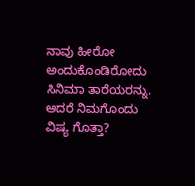ನಾವು ಹೀರೋ ಅಂದುಕೊಂಡಿರೋದು ಸಿನಿಮಾ ತಾರೆಯರನ್ನು. ಆದರೆ ನಿಮಗೊಂದು ವಿಷ್ಯ ಗೊತ್ತಾ?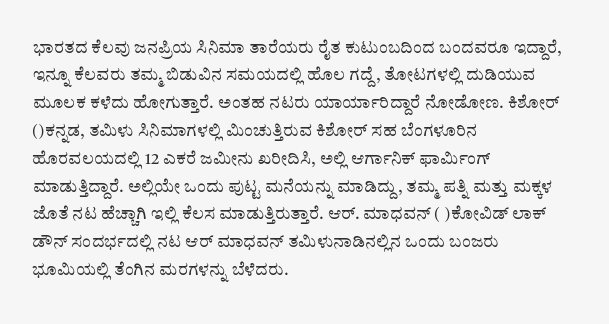ಭಾರತದ ಕೆಲವು ಜನಪ್ರಿಯ ಸಿನಿಮಾ ತಾರೆಯರು ರೈತ ಕುಟುಂಬದಿಂದ ಬಂದವರೂ ಇದ್ದಾರೆ, ಇನ್ನೂ ಕೆಲವರು ತಮ್ಮ ಬಿಡುವಿನ ಸಮಯದಲ್ಲಿ ಹೊಲ ಗದ್ದೆ, ತೋಟಗಳಲ್ಲಿ ದುಡಿಯುವ ಮೂಲಕ ಕಳೆದು ಹೋಗುತ್ತಾರೆ. ಅಂತಹ ನಟರು ಯಾರ್ಯಾರಿದ್ದಾರೆ ನೋಡೋಣ. ಕಿಶೋರ್ ()ಕನ್ನಡ, ತಮಿಳು ಸಿನಿಮಾಗಳಲ್ಲಿ ಮಿಂಚುತ್ತಿರುವ ಕಿಶೋರ್ ಸಹ ಬೆಂಗಳೂರಿನ ಹೊರವಲಯದಲ್ಲಿ 12 ಎಕರೆ ಜಮೀನು ಖರೀದಿಸಿ, ಅಲ್ಲಿ ಆರ್ಗಾನಿಕ್ ಫಾರ್ಮಿಂಗ್ ಮಾಡುತ್ತಿದ್ದಾರೆ. ಅಲ್ಲಿಯೇ ಒಂದು ಪುಟ್ಟ ಮನೆಯನ್ನು ಮಾಡಿದ್ದು, ತಮ್ಮ ಪತ್ನಿ ಮತ್ತು ಮಕ್ಕಳ ಜೊತೆ ನಟ ಹೆಚ್ಚಾಗಿ ಇಲ್ಲಿ ಕೆಲಸ ಮಾಡುತ್ತಿರುತ್ತಾರೆ. ಆರ್. ಮಾಧವನ್ ( )ಕೋವಿಡ್ ಲಾಕ್ ಡೌನ್ ಸಂದರ್ಭದಲ್ಲಿ ನಟ ಆರ್ ಮಾಧವನ್ ತಮಿಳುನಾಡಿನಲ್ಲಿನ ಒಂದು ಬಂಜರು ಭೂಮಿಯಲ್ಲಿ ತೆಂಗಿನ ಮರಗಳನ್ನು ಬೆಳೆದರು.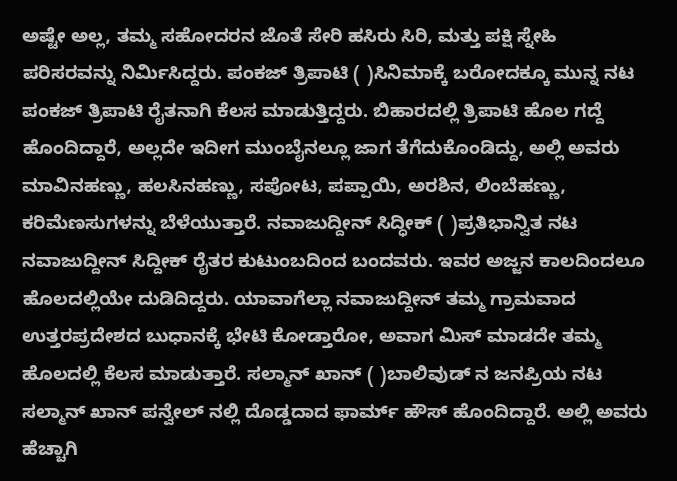ಅಷ್ಟೇ ಅಲ್ಲ, ತಮ್ಮ ಸಹೋದರನ ಜೊತೆ ಸೇರಿ ಹಸಿರು ಸಿರಿ, ಮತ್ತು ಪಕ್ಷಿ ಸ್ನೇಹಿ ಪರಿಸರವನ್ನು ನಿರ್ಮಿಸಿದ್ದರು. ಪಂಕಜ್ ತ್ರಿಪಾಟಿ ( )ಸಿನಿಮಾಕ್ಕೆ ಬರೋದಕ್ಕೂ ಮುನ್ನ ನಟ ಪಂಕಜ್ ತ್ರಿಪಾಟಿ ರೈತನಾಗಿ ಕೆಲಸ ಮಾಡುತ್ತಿದ್ದರು. ಬಿಹಾರದಲ್ಲಿ ತ್ರಿಪಾಟಿ ಹೊಲ ಗದ್ದೆ ಹೊಂದಿದ್ದಾರೆ, ಅಲ್ಲದೇ ಇದೀಗ ಮುಂಬೈನಲ್ಲೂ ಜಾಗ ತೆಗೆದುಕೊಂಡಿದ್ದು, ಅಲ್ಲಿ ಅವರು ಮಾವಿನಹಣ್ಣು, ಹಲಸಿನಹಣ್ಣು, ಸಪೋಟ, ಪಪ್ಪಾಯಿ, ಅರಶಿನ, ಲಿಂಬೆಹಣ್ಣು, ಕರಿಮೆಣಸುಗಳನ್ನು ಬೆಳೆಯುತ್ತಾರೆ. ನವಾಜುದ್ದೀನ್ ಸಿದ್ಧೀಕ್ ( )ಪ್ರತಿಭಾನ್ವಿತ ನಟ ನವಾಜುದ್ದೀನ್ ಸಿದ್ದೀಕ್ ರೈತರ ಕುಟುಂಬದಿಂದ ಬಂದವರು. ಇವರ ಅಜ್ಜನ ಕಾಲದಿಂದಲೂ ಹೊಲದಲ್ಲಿಯೇ ದುಡಿದಿದ್ದರು. ಯಾವಾಗೆಲ್ಲಾ ನವಾಜುದ್ದೀನ್ ತಮ್ಮ ಗ್ರಾಮವಾದ ಉತ್ತರಪ್ರದೇಶದ ಬುಧಾನಕ್ಕೆ ಭೇಟಿ ಕೋಡ್ತಾರೋ, ಅವಾಗ ಮಿಸ್ ಮಾಡದೇ ತಮ್ಮ ಹೊಲದಲ್ಲಿ ಕೆಲಸ ಮಾಡುತ್ತಾರೆ. ಸಲ್ಮಾನ್ ಖಾನ್ ( )ಬಾಲಿವುಡ್ ನ ಜನಪ್ರಿಯ ನಟ ಸಲ್ಮಾನ್ ಖಾನ್ ಪನ್ವೇಲ್ ನಲ್ಲಿ ದೊಡ್ಡದಾದ ಫಾರ್ಮ್ ಹೌಸ್ ಹೊಂದಿದ್ದಾರೆ. ಅಲ್ಲಿ ಅವರು ಹೆಚ್ಚಾಗಿ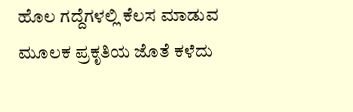ಹೊಲ ಗದ್ದೆಗಳಲ್ಲಿ ಕೆಲಸ ಮಾಡುವ ಮೂಲಕ ಪ್ರಕೃತಿಯ ಜೊತೆ ಕಳೆದು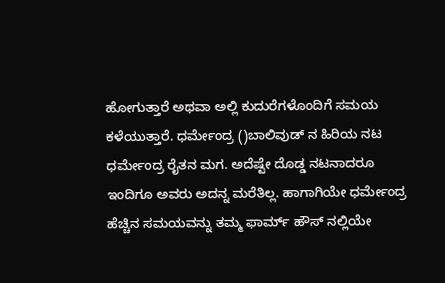ಹೋಗುತ್ತಾರೆ ಅಥವಾ ಅಲ್ಲಿ ಕುದುರೆಗಳೊಂದಿಗೆ ಸಮಯ ಕಳೆಯುತ್ತಾರೆ. ಧರ್ಮೇಂದ್ರ ()ಬಾಲಿವುಡ್ ನ ಹಿರಿಯ ನಟ ಧರ್ಮೇಂದ್ರ ರೈತನ ಮಗ. ಅದೆಷ್ಟೇ ದೊಡ್ಡ ನಟನಾದರೂ ಇಂದಿಗೂ ಅವರು ಅದನ್ನ ಮರೆತಿಲ್ಲ. ಹಾಗಾಗಿಯೇ ಧರ್ಮೇಂದ್ರ ಹೆಚ್ಚಿನ ಸಮಯವನ್ನು ತಮ್ಮ ಫಾರ್ಮ್ ಹೌಸ್ ನಲ್ಲಿಯೇ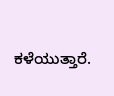ಕಳೆಯುತ್ತಾರೆ.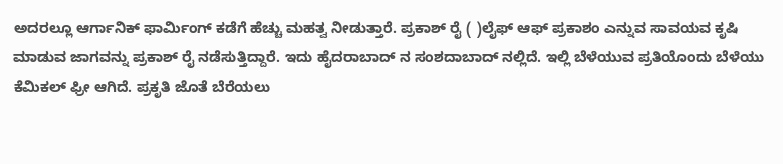ಅದರಲ್ಲೂ ಆರ್ಗಾನಿಕ್ ಫಾರ್ಮಿಂಗ್ ಕಡೆಗೆ ಹೆಚ್ಚು ಮಹತ್ವ ನೀಡುತ್ತಾರೆ. ಪ್ರಕಾಶ್ ರೈ ( )ಲೈಫ್ ಆಫ್ ಪ್ರಕಾಶಂ ಎನ್ನುವ ಸಾವಯವ ಕೃಷಿ ಮಾಡುವ ಜಾಗವನ್ನು ಪ್ರಕಾಶ್ ರೈ ನಡೆಸುತ್ತಿದ್ದಾರೆ. ಇದು ಹೈದರಾಬಾದ್ ನ ಸಂಶದಾಬಾದ್ ನಲ್ಲಿದೆ. ಇಲ್ಲಿ ಬೆಳೆಯುವ ಪ್ರತಿಯೊಂದು ಬೆಳೆಯು ಕೆಮಿಕಲ್ ಫ್ರೀ ಆಗಿದೆ. ಪ್ರಕೃತಿ ಜೊತೆ ಬೆರೆಯಲು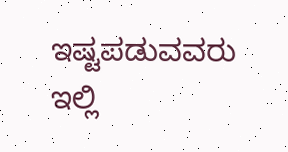ಇಷ್ಟಪಡುವವರು ಇಲ್ಲಿ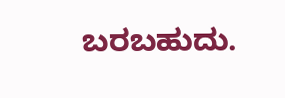ಬರಬಹುದು.